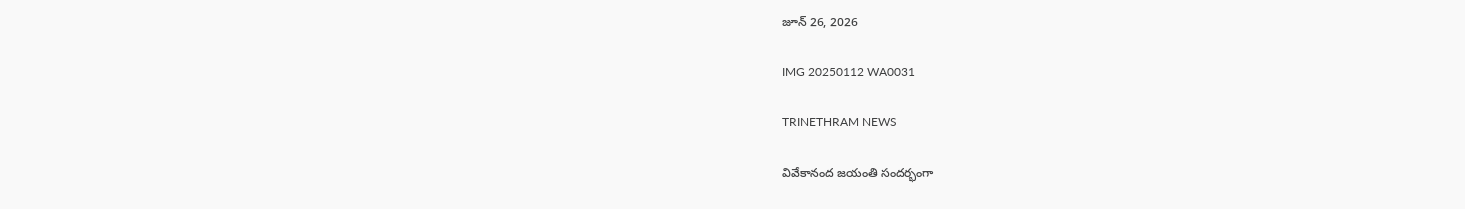జూన్ 26, 2026

IMG 20250112 WA0031

TRINETHRAM NEWS

వివేకానంద జయంతి సందర్భంగా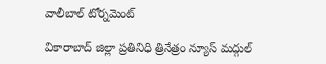వాలీబాల్ టోర్నమెంట్

వికారాబాద్ జిల్లా ప్రతినిధి త్రినేత్రం న్యూస్ మద్గుల్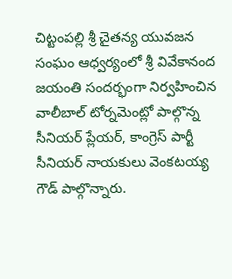చిట్టంపల్లి శ్రీ చైతన్య యువజన సంఘం ఆధ్వర్యంలో శ్రీ వివేకానంద జయంతి సందర్భంగా నిర్వహించిన వాలీబాల్ టోర్నమెంట్లో పాల్గొన్న సీనియర్ ప్లేయర్, కాంగ్రెస్ పార్టీ సీనియర్ నాయకులు వెంకటయ్య గౌడ్ పాల్గొన్నారు.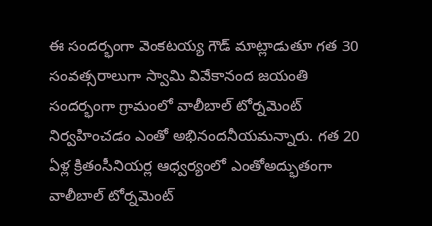ఈ సందర్భంగా వెంకటయ్య గౌడ్ మాట్లాడుతూ గత 30 సంవత్సరాలుగా స్వామి వివేకానంద జయంతి సందర్భంగా గ్రామంలో వాలీబాల్ టోర్నమెంట్ నిర్వహించడం ఎంతో అభినందనీయమన్నారు. గత 20 ఏళ్ల క్రితంసీనియర్ల ఆధ్వర్యంలో ఎంతోఅద్భుతంగా వాలీబాల్ టోర్నమెంట్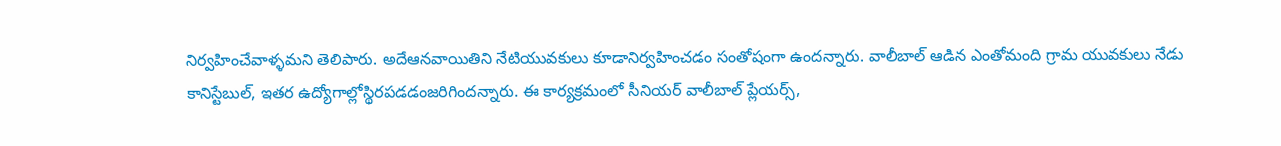నిర్వహించేవాళ్ళమని తెలిపారు. అదేఆనవాయితిని నేటియువకులు కూడానిర్వహించడం సంతోషంగా ఉందన్నారు. వాలీబాల్ ఆడిన ఎంతోమంది గ్రామ యువకులు నేడు కానిస్టేబుల్, ఇతర ఉద్యోగాల్లోస్థిరపడడంజరిగిందన్నారు. ఈ కార్యక్రమంలో సీనియర్ వాలీబాల్ ప్లేయర్స్,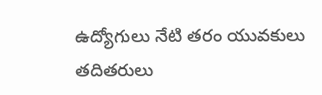ఉద్యోగులు నేటి తరం యువకులు తదితరులు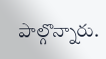పాల్గొన్నారు.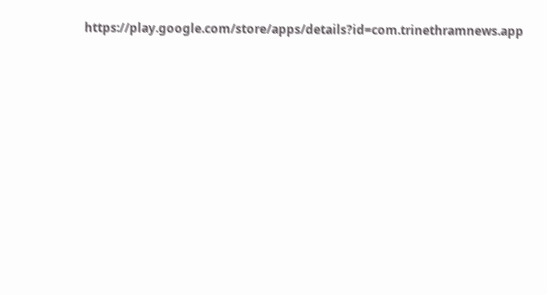https://play.google.com/store/apps/details?id=com.trinethramnews.app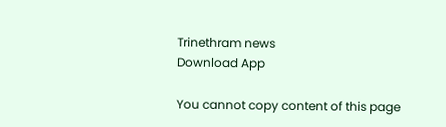Trinethram news
Download App

You cannot copy content of this page